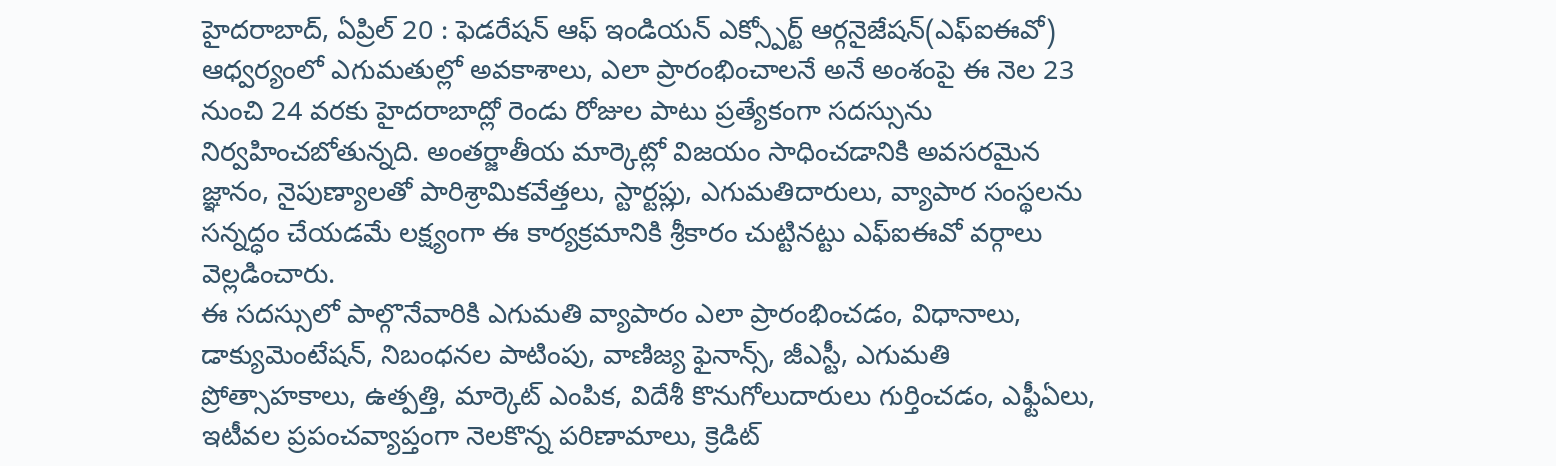హైదరాబాద్, ఏప్రిల్ 20 : ఫెడరేషన్ ఆఫ్ ఇండియన్ ఎక్స్పోర్ట్ ఆర్గనైజేషన్(ఎఫ్ఐఈవో) ఆధ్వర్యంలో ఎగుమతుల్లో అవకాశాలు, ఎలా ప్రారంభించాలనే అనే అంశంపై ఈ నెల 23 నుంచి 24 వరకు హైదరాబాద్లో రెండు రోజుల పాటు ప్రత్యేకంగా సదస్సును నిర్వహించబోతున్నది. అంతర్జాతీయ మార్కెట్లో విజయం సాధించడానికి అవసరమైన జ్ఞానం, నైపుణ్యాలతో పారిశ్రామికవేత్తలు, స్టార్టప్లు, ఎగుమతిదారులు, వ్యాపార సంస్థలను సన్నద్ధం చేయడమే లక్ష్యంగా ఈ కార్యక్రమానికి శ్రీకారం చుట్టినట్టు ఎఫ్ఐఈవో వర్గాలు వెల్లడించారు.
ఈ సదస్సులో పాల్గొనేవారికి ఎగుమతి వ్యాపారం ఎలా ప్రారంభించడం, విధానాలు, డాక్యుమెంటేషన్, నిబంధనల పాటింపు, వాణిజ్య ఫైనాన్స్, జీఎస్టీ, ఎగుమతి ప్రోత్సాహకాలు, ఉత్పత్తి, మార్కెట్ ఎంపిక, విదేశీ కొనుగోలుదారులు గుర్తించడం, ఎఫ్టీఏలు, ఇటీవల ప్రపంచవ్యాప్తంగా నెలకొన్న పరిణామాలు, క్రెడిట్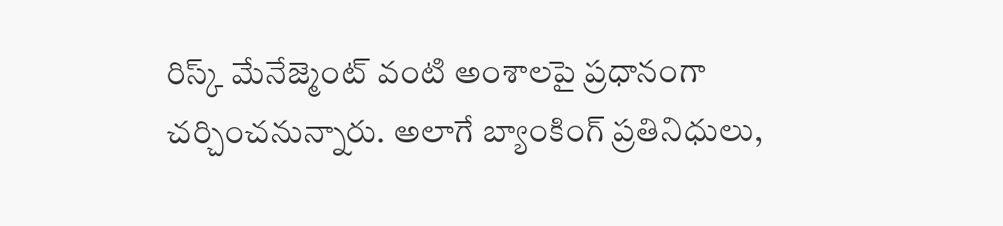రిస్క్ మేనేజ్మెంట్ వంటి అంశాలపై ప్రధానంగా చర్చించనున్నారు. అలాగే బ్యాంకింగ్ ప్రతినిధులు,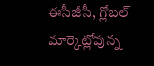ఈసీజీసీ, గ్లోబల్ మార్కెట్లోవున్న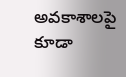అవకాశాలపై కూడా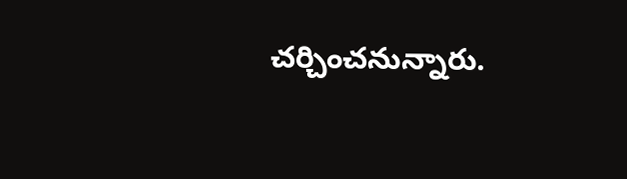చర్చించనున్నారు.